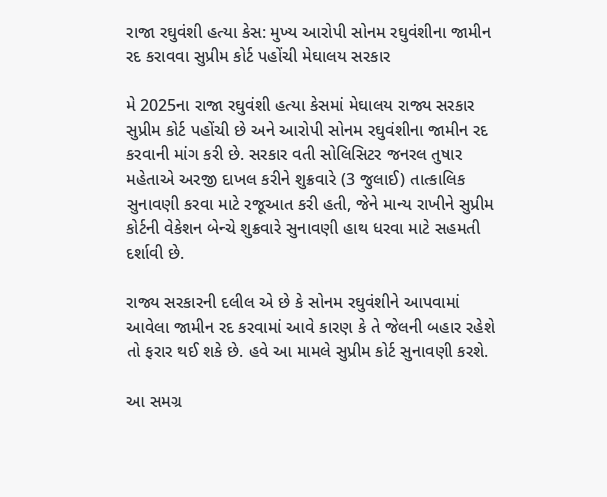રાજા રઘુવંશી હત્યા કેસ: મુખ્ય આરોપી સોનમ રઘુવંશીના જામીન રદ કરાવવા સુપ્રીમ કોર્ટ પહોંચી મેઘાલય સરકાર

મે 2025ના રાજા રઘુવંશી હત્યા કેસમાં મેઘાલય રાજ્ય સરકાર સુપ્રીમ કોર્ટ પહોંચી છે અને આરોપી સોનમ રઘુવંશીના જામીન રદ કરવાની માંગ કરી છે. સરકાર વતી સોલિસિટર જનરલ તુષાર મહેતાએ અરજી દાખલ કરીને શુક્રવારે (3 જુલાઈ) તાત્કાલિક સુનાવણી કરવા માટે રજૂઆત કરી હતી, જેને માન્ય રાખીને સુપ્રીમ કોર્ટની વેકેશન બેન્ચે શુક્રવારે સુનાવણી હાથ ધરવા માટે સહમતી દર્શાવી છે.

રાજ્ય સરકારની દલીલ એ છે કે સોનમ રઘુવંશીને આપવામાં આવેલા જામીન રદ કરવામાં આવે કારણ કે તે જેલની બહાર રહેશે તો ફરાર થઈ શકે છે. હવે આ મામલે સુપ્રીમ કોર્ટ સુનાવણી કરશે.

આ સમગ્ર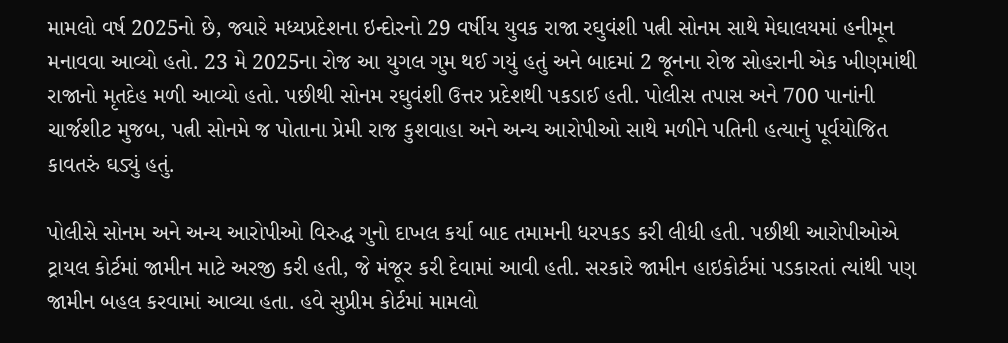મામલો વર્ષ 2025નો છે, જ્યારે મધ્યપ્રદેશના ઇન્દોરનો 29 વર્ષીય યુવક રાજા રઘુવંશી પત્ની સોનમ સાથે મેઘાલયમાં હનીમૂન મનાવવા આવ્યો હતો. 23 મે 2025ના રોજ આ યુગલ ગુમ થઈ ગયું હતું અને બાદમાં 2 જૂનના રોજ સોહરાની એક ખીણમાંથી રાજાનો મૃતદેહ મળી આવ્યો હતો. પછીથી સોનમ રઘુવંશી ઉત્તર પ્રદેશથી પકડાઈ હતી. પોલીસ તપાસ અને 700 પાનાંની ચાર્જશીટ મુજબ, પત્ની સોનમે જ પોતાના પ્રેમી રાજ કુશવાહા અને અન્ય આરોપીઓ સાથે મળીને પતિની હત્યાનું પૂર્વયોજિત કાવતરું ઘડ્યું હતું.

પોલીસે સોનમ અને અન્ય આરોપીઓ વિરુદ્ધ ગુનો દાખલ કર્યા બાદ તમામની ધરપકડ કરી લીધી હતી. પછીથી આરોપીઓએ ટ્રાયલ કોર્ટમાં જામીન માટે અરજી કરી હતી, જે મંજૂર કરી દેવામાં આવી હતી. સરકારે જામીન હાઇકોર્ટમાં પડકારતાં ત્યાંથી પણ જામીન બહલ કરવામાં આવ્યા હતા. હવે સુપ્રીમ કોર્ટમાં મામલો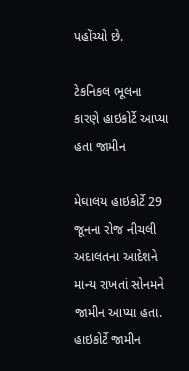પહોંચ્યો છે.

ટેકનિકલ ભૂલના કારણે હાઇકોર્ટે આપ્યા હતા જામીન

મેઘાલય હાઇકોર્ટે 29 જૂનના રોજ નીચલી અદાલતના આદેશને માન્ય રાખતાં સોનમને જામીન આપ્યા હતા. હાઇકોર્ટે જામીન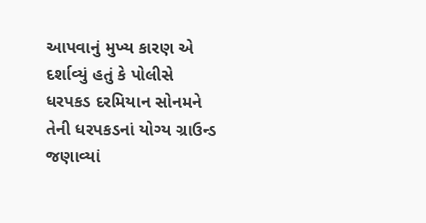આપવાનું મુખ્ય કારણ એ દર્શાવ્યું હતું કે પોલીસે ધરપકડ દરમિયાન સોનમને તેની ધરપકડનાં યોગ્ય ગ્રાઉન્ડ જણાવ્યાં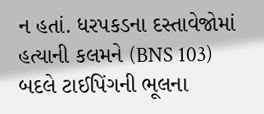ન હતાં. ધરપકડના દસ્તાવેજોમાં હત્યાની કલમને (BNS 103) બદલે ટાઈપિંગની ભૂલના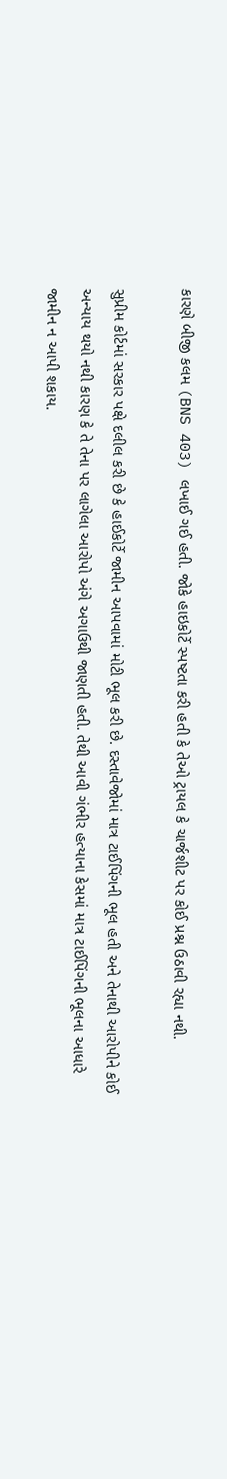કારણે બીજી કલમ (BNS 403) લખાઈ ગઈ હતી. જોકે હાઇકોર્ટે સ્પષ્ટતા કરી હતી કે તેઓ ટ્રાયલ કે ચાર્જશીટ પર કોઈ પ્રશ્ન ઉઠાવી રહ્યા નથી.

સુપ્રીમ કોર્ટમાં સરકાર પક્ષે દલીલ કરી છે કે હાઈકોર્ટે જામીન આપવામાં મોટી ભૂલ કરી છે. દસ્તાવેજોમાં માત્ર ટાઈપિંગની ભૂલ હતી અને તેનાથી આરોપીને કોઈ અન્યાય થયો નથી કારણ કે તે તેના પર લાગેલા આરોપો અંગે અગાઉથી જાણતી હતી. તેથી આવી ગંભીર હત્યાના કેસમાં માત્ર ટાઈપિંગની ભૂલના આધારે જામીન ન આપી શકાય.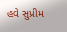હવે સુપ્રીમ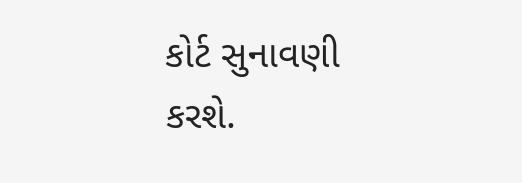કોર્ટ સુનાવણી કરશે.